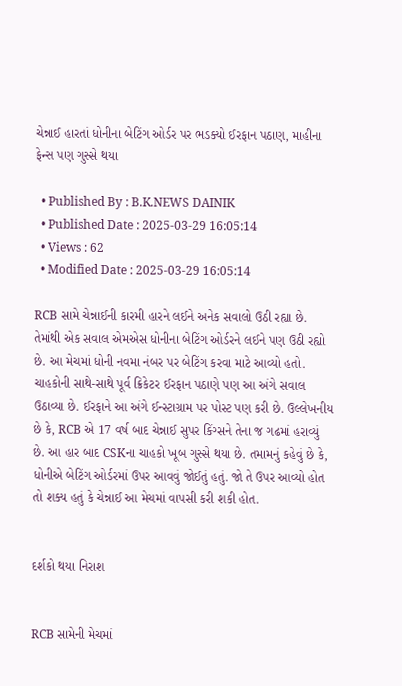ચેન્નાઈ હારતાં ધોનીના બેટિંગ ઓર્ડર પર ભડક્યો ઈરફાન પઠાણ, માહીના ફેન્સ પણ ગુસ્સે થયા

  • Published By : B.K.NEWS DAINIK
  • Published Date : 2025-03-29 16:05:14
  • Views : 62
  • Modified Date : 2025-03-29 16:05:14

RCB સામે ચેન્નાઈની કારમી હારને લઈને અનેક સવાલો ઉઠી રહ્યા છે. તેમાંથી એક સવાલ એમએસ ધોનીના બેટિંગ ઓર્ડરને લઈને પણ ઉઠી રહ્યો છે. આ મેચમાં ધોની નવમા નંબર પર બેટિંગ કરવા માટે આવ્યો હતો. ચાહકોની સાથે-સાથે પૂર્વ ક્રિકેટર ઈરફાન પઠાણે પણ આ અંગે સવાલ ઉઠાવ્યા છે. ઈરફાને આ અંગે ઈન્સ્ટાગ્રામ પર પોસ્ટ પણ કરી છે. ઉલ્લેખનીય છે કે, RCB એ 17 વર્ષ બાદ ચેન્નાઈ સુપર કિંગ્સને તેના જ ગઢમાં હરાવ્યું છે. આ હાર બાદ CSKના ચાહકો ખૂબ ગુસ્સે થયા છે. તમામનું કહેવું છે કે, ધોનીએ બેટિંગ ઓર્ડરમાં ઉપર આવવું જોઈતું હતું. જો તે ઉપર આવ્યો હોત તો શક્ય હતું કે ચેન્નાઈ આ મેચમાં વાપસી કરી શકી હોત.


દર્શકો થયા નિરાશ


RCB સામેની મેચમાં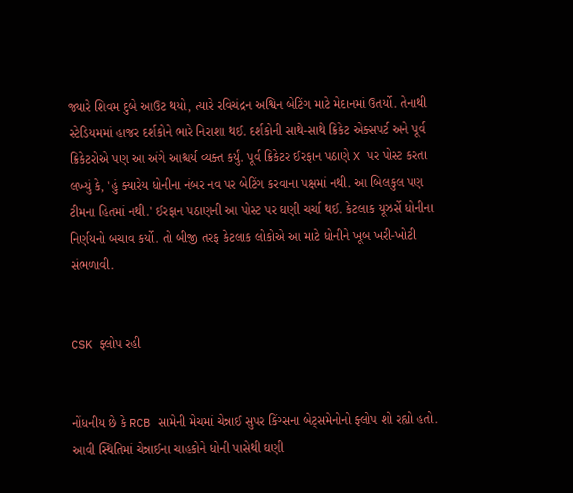જ્યારે શિવમ દુબે આઉટ થયો, ત્યારે રવિચંદ્રન અશ્વિન બેટિંગ માટે મેદાનમાં ઉતર્યો. તેનાથી સ્ટેડિયમમાં હાજર દર્શકોને ભારે નિરાશા થઈ. દર્શકોની સાથે-સાથે ક્રિકેટ એક્સપર્ટ અને પૂર્વ ક્રિકેટરોએ પણ આ અંગે આશ્ચર્ય વ્યક્ત કર્યું. પૂર્વ ક્રિકેટર ઈરફાન પઠાણે X પર પોસ્ટ કરતા લખ્યું કે, 'હું ક્યારેય ધોનીના નંબર નવ પર બેટિંગ કરવાના પક્ષમાં નથી. આ બિલકુલ પણ ટીમના હિતમાં નથી.' ઈરફાન પઠાણની આ પોસ્ટ પર ઘણી ચર્ચા થઈ. કેટલાક યૂઝર્સે ધોનીના નિર્ણયનો બચાવ કર્યો. તો બીજી તરફ કેટલાક લોકોએ આ માટે ધોનીને ખૂબ ખરી-ખોટી સંભળાવી.


CSK ફ્લોપ રહી


નોંધનીય છે કે RCB સામેની મેચમાં ચેન્નાઈ સુપર કિંગ્સના બેટ્સમેનોનો ફ્લોપ શો રહ્યો હતો. આવી સ્થિતિમાં ચેન્નાઈના ચાહકોને ધોની પાસેથી ઘણી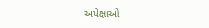અપેક્ષાઓ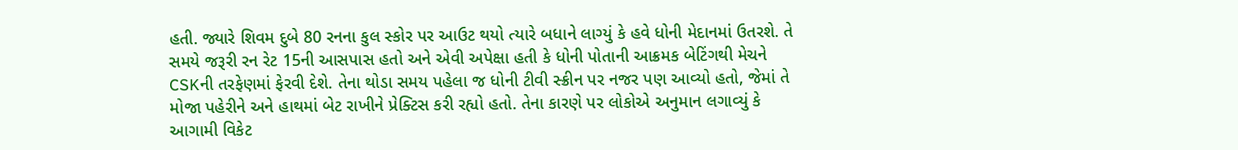હતી. જ્યારે શિવમ દુબે 80 રનના કુલ સ્કોર પર આઉટ થયો ત્યારે બધાને લાગ્યું કે હવે ધોની મેદાનમાં ઉતરશે. તે સમયે જરૂરી રન રેટ 15ની આસપાસ હતો અને એવી અપેક્ષા હતી કે ધોની પોતાની આક્રમક બેટિંગથી મેચને CSKની તરફેણમાં ફેરવી દેશે. તેના થોડા સમય પહેલા જ ધોની ટીવી સ્ક્રીન પર નજર પણ આવ્યો હતો, જેમાં તે મોજા પહેરીને અને હાથમાં બેટ રાખીને પ્રેક્ટિસ કરી રહ્યો હતો. તેના કારણે પર લોકોએ અનુમાન લગાવ્યું કે આગામી વિકેટ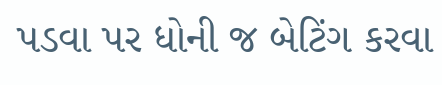પડવા પર ધોની જ બેટિંગ કરવા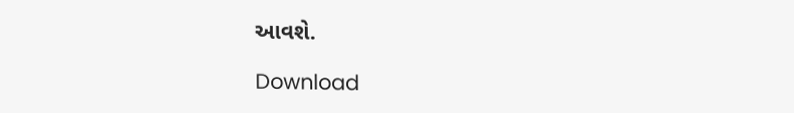આવશે.

Download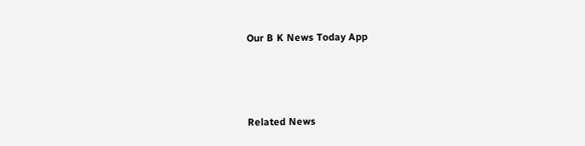Our B K News Today App



Related News